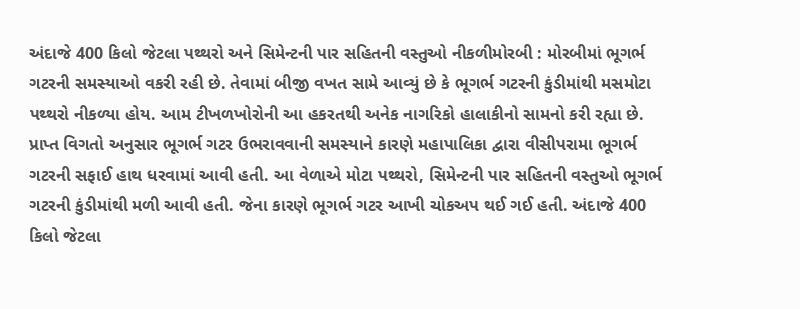અંદાજે 400 કિલો જેટલા પથ્થરો અને સિમેન્ટની પાર સહિતની વસ્તુઓ નીકળીમોરબી : મોરબીમાં ભૂગર્ભ ગટરની સમસ્યાઓ વકરી રહી છે. તેવામાં બીજી વખત સામે આવ્યું છે કે ભૂગર્ભ ગટરની કુંડીમાંથી મસમોટા પથ્થરો નીકળ્યા હોય. આમ ટીખળખોરોની આ હકરતથી અનેક નાગરિકો હાલાકીનો સામનો કરી રહ્યા છે. પ્રાપ્ત વિગતો અનુસાર ભૂગર્ભ ગટર ઉભરાવવાની સમસ્યાને કારણે મહાપાલિકા દ્વારા વીસીપરામા ભૂગર્ભ ગટરની સફાઈ હાથ ધરવામાં આવી હતી. આ વેળાએ મોટા પથ્થરો, સિમેન્ટની પાર સહિતની વસ્તુઓ ભૂગર્ભ ગટરની કુંડીમાંથી મળી આવી હતી. જેના કારણે ભૂગર્ભ ગટર આખી ચોકઅપ થઈ ગઈ હતી. અંદાજે 400 કિલો જેટલા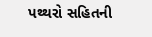પથ્થરો સહિતની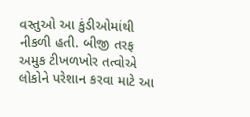વસ્તુઓ આ કુંડીઓમાંથી નીકળી હતી. બીજી તરફ અમુક ટીખળખોર તત્વોએ લોકોને પરેશાન કરવા માટે આ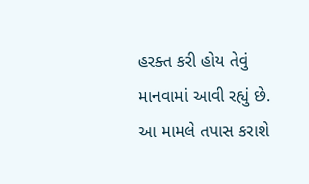હરક્ત કરી હોય તેવું માનવામાં આવી રહ્યું છે. આ મામલે તપાસ કરાશે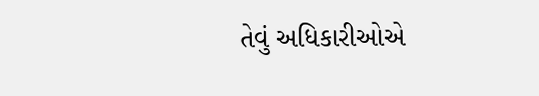તેવું અધિકારીઓએ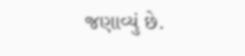જણાવ્યું છે.